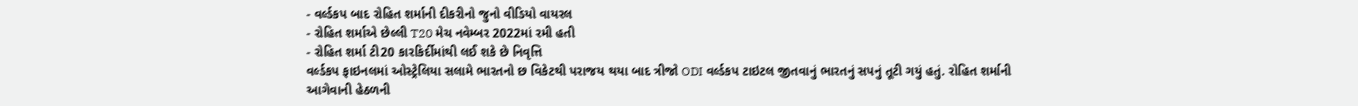- વર્લ્ડકપ બાદ રોહિત શર્માની દીકરીનો જુનો વીડિયો વાયરલ
- રોહિત શર્માએ છેલ્લી T20 મેચ નવેમ્બર 2022માં રમી હતી
- રોહિત શર્મા ટી20 કારકિર્દીમાંથી લઈ શકે છે નિવૃત્તિ
વર્લ્ડકપ ફાઇનલમાં ઓસ્ટ્રેલિયા સલામે ભારતનો છ વિકેટથી પરાજય થયા બાદ ત્રીજો ODI વર્લ્ડકપ ટાઇટલ જીતવાનું ભારતનું સપનું તૂટી ગયું હતું. રોહિત શર્માની આગેવાની હેઠળની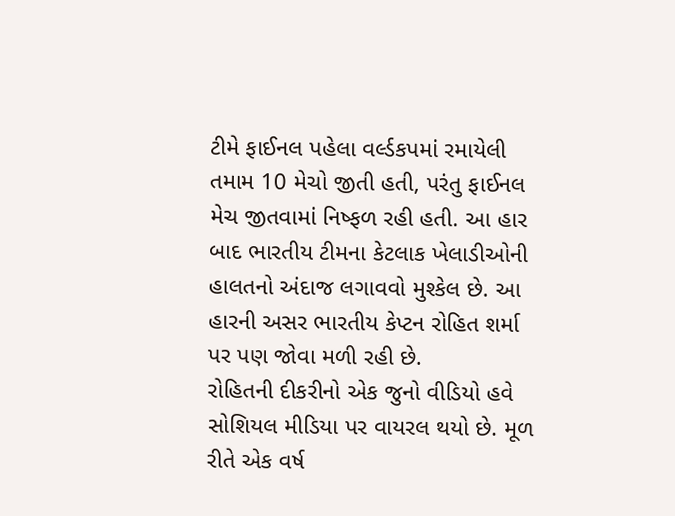ટીમે ફાઈનલ પહેલા વર્લ્ડકપમાં રમાયેલી તમામ 10 મેચો જીતી હતી, પરંતુ ફાઈનલ મેચ જીતવામાં નિષ્ફળ રહી હતી. આ હાર બાદ ભારતીય ટીમના કેટલાક ખેલાડીઓની હાલતનો અંદાજ લગાવવો મુશ્કેલ છે. આ હારની અસર ભારતીય કેપ્ટન રોહિત શર્મા પર પણ જોવા મળી રહી છે.
રોહિતની દીકરીનો એક જુનો વીડિયો હવે સોશિયલ મીડિયા પર વાયરલ થયો છે. મૂળ રીતે એક વર્ષ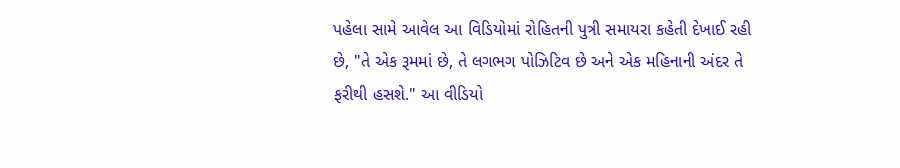પહેલા સામે આવેલ આ વિડિયોમાં રોહિતની પુત્રી સમાયરા કહેતી દેખાઈ રહી છે, "તે એક રૂમમાં છે, તે લગભગ પોઝિટિવ છે અને એક મહિનાની અંદર તે ફરીથી હસશે." આ વીડિયો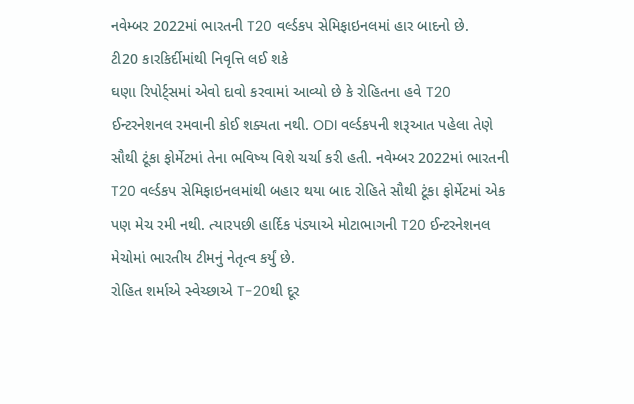નવેમ્બર 2022માં ભારતની T20 વર્લ્ડકપ સેમિફાઇનલમાં હાર બાદનો છે.
ટી20 કારકિર્દીમાંથી નિવૃત્તિ લઈ શકે
ઘણા રિપોર્ટ્સમાં એવો દાવો કરવામાં આવ્યો છે કે રોહિતના હવે T20 ઈન્ટરનેશનલ રમવાની કોઈ શક્યતા નથી. ODI વર્લ્ડકપની શરૂઆત પહેલા તેણે સૌથી ટૂંકા ફોર્મેટમાં તેના ભવિષ્ય વિશે ચર્ચા કરી હતી. નવેમ્બર 2022માં ભારતની T20 વર્લ્ડકપ સેમિફાઇનલમાંથી બહાર થયા બાદ રોહિતે સૌથી ટૂંકા ફોર્મેટમાં એક પણ મેચ રમી નથી. ત્યારપછી હાર્દિક પંડ્યાએ મોટાભાગની T20 ઈન્ટરનેશનલ મેચોમાં ભારતીય ટીમનું નેતૃત્વ કર્યું છે.
રોહિત શર્માએ સ્વેચ્છાએ T-20થી દૂર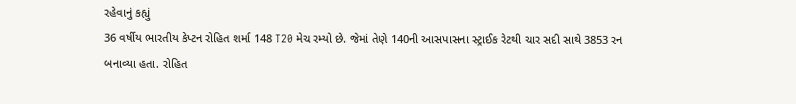રહેવાનું કહ્યું
36 વર્ષીય ભારતીય કેપ્ટન રોહિત શર્મા 148 T20 મેચ રમ્યો છે. જેમાં તેણે 140ની આસપાસના સ્ટ્રાઈક રેટથી ચાર સદી સાથે 3853 રન બનાવ્યા હતા. રોહિત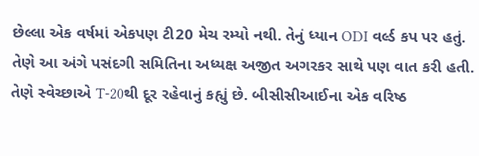છેલ્લા એક વર્ષમાં એકપણ ટી20 મેચ રમ્યો નથી. તેનું ધ્યાન ODI વર્લ્ડ કપ પર હતું. તેણે આ અંગે પસંદગી સમિતિના અધ્યક્ષ અજીત અગરકર સાથે પણ વાત કરી હતી. તેણે સ્વેચ્છાએ T-20થી દૂર રહેવાનું કહ્યું છે. બીસીસીઆઈના એક વરિષ્ઠ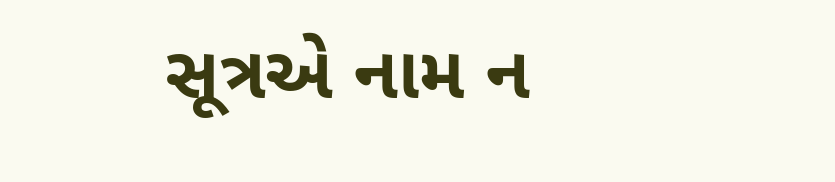સૂત્રએ નામ ન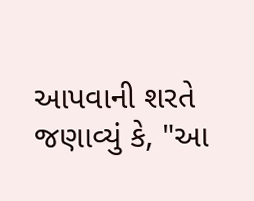આપવાની શરતે જણાવ્યું કે, "આ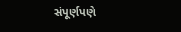સંપૂર્ણપણે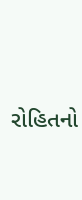રોહિતનો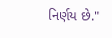નિર્ણય છે."